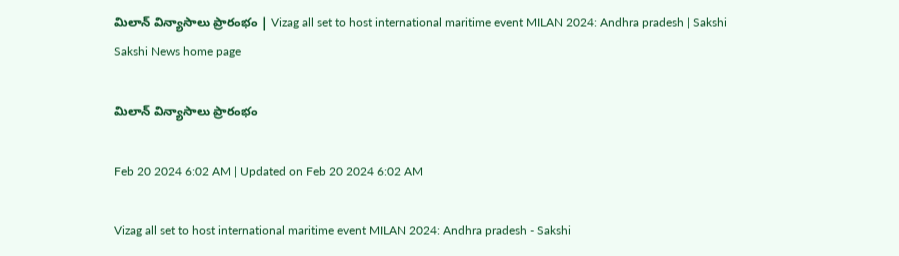మిలాన్‌ విన్యాసాలు ప్రారంభం | Vizag all set to host international maritime event MILAN 2024: Andhra pradesh | Sakshi
Sakshi News home page

మిలాన్‌ విన్యాసాలు ప్రారంభం

Feb 20 2024 6:02 AM | Updated on Feb 20 2024 6:02 AM

Vizag all set to host international maritime event MILAN 2024: Andhra pradesh - Sakshi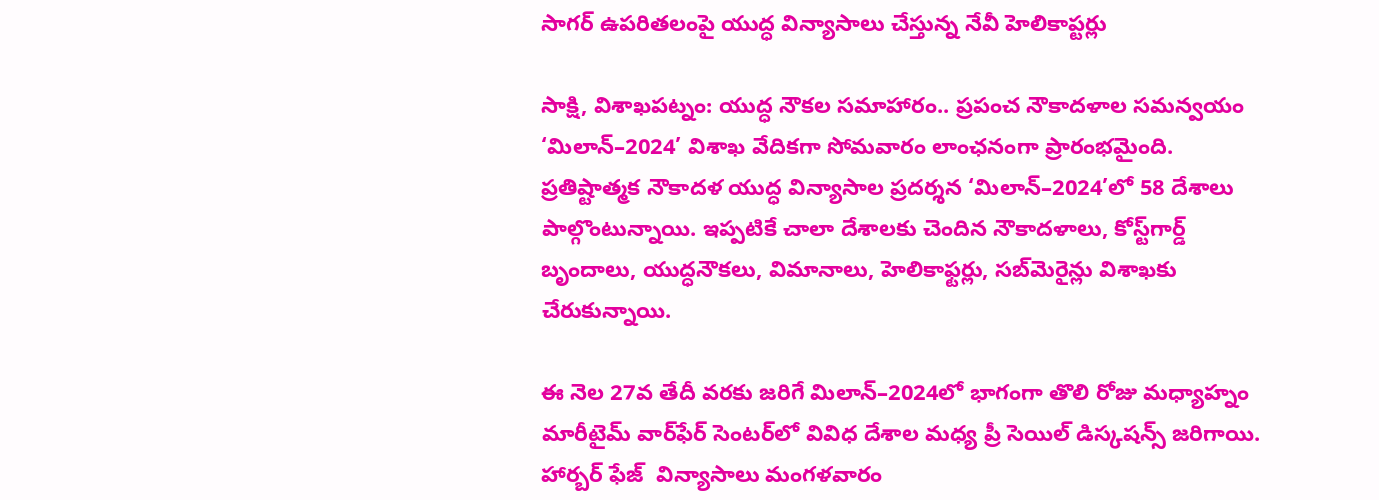సాగర్‌ ఉపరితలంపై యుద్ధ విన్యాసాలు చేస్తున్న నేవీ హెలికాప్టర్లు

సాక్షి, విశాఖపట్నం: యుద్ధ నౌకల సమాహారం.. ప్రపంచ నౌకాదళాల సమన్వయం ‘మిలాన్‌–2024’ విశాఖ వేదికగా సోమవారం లాంఛనంగా ప్రారంభమైంది. ప్రతిష్టాత్మక నౌకాదళ యుద్ధ విన్యాసాల ప్రదర్శన ‘మిలాన్‌–2024’లో 58 దేశాలు పాల్గొంటున్నాయి. ఇప్పటికే చాలా దేశాలకు చెందిన నౌకాదళాలు, కోస్ట్‌గార్డ్‌ బృందాలు, యుద్ధనౌకలు, విమానాలు, హెలికాఫ్టర్లు, సబ్‌మెరైన్లు విశాఖకు చేరుకున్నాయి.

ఈ నెల 27వ తేదీ వరకు జరిగే మిలాన్‌–2024లో భాగంగా తొలి రోజు మధ్యాహ్నం మారీటైమ్‌ వార్‌ఫేర్‌ సెంటర్‌లో వివిధ దేశాల మధ్య ప్రీ సెయిల్‌ డిస్కషన్స్‌ జరిగాయి. హార్బర్‌ ఫేజ్‌  విన్యాసాలు మంగళవారం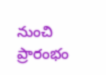నుంచి ప్రారంభం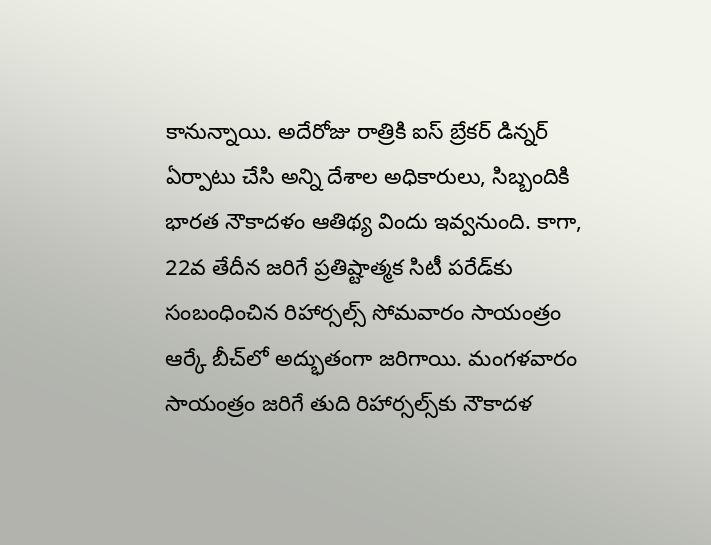కానున్నాయి. అదేరోజు రాత్రికి ఐస్‌ బ్రేకర్‌ డిన్నర్‌ ఏర్పాటు చేసి అన్ని దేశాల అధికారులు, సిబ్బందికి భారత నౌకాదళం ఆతిథ్య విందు ఇవ్వనుంది. కాగా, 22వ తేదీన జరిగే ప్రతిష్టాత్మక సిటీ పరేడ్‌కు సంబంధించిన రిహార్సల్స్‌ సోమవారం సాయంత్రం ఆర్కే బీచ్‌లో అద్భుతంగా జరిగాయి. మంగళవారం సాయంత్రం జరిగే తుది రిహార్సల్స్‌కు నౌకాదళ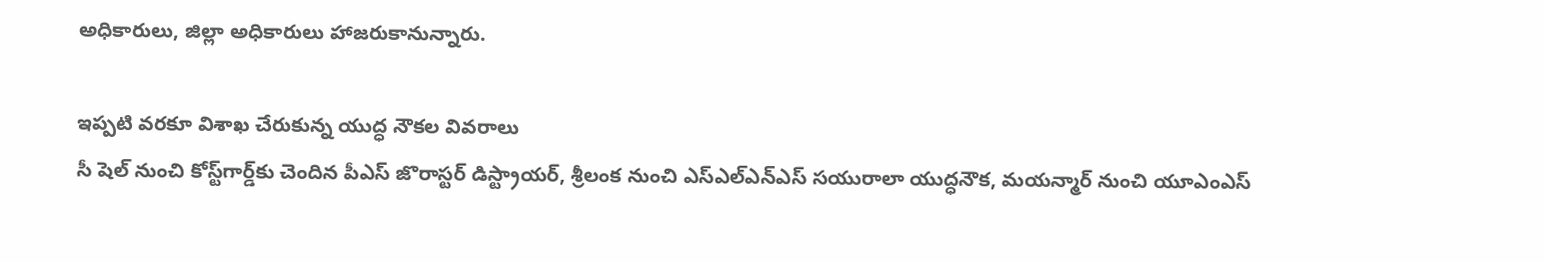అధికారులు, జిల్లా అధికారులు హాజరుకానున్నారు.

ఇప్పటి వరకూ విశాఖ చేరుకున్న యుద్ధ నౌకల వివరాలు
సీ షెల్‌ నుంచి కోస్ట్‌గార్డ్‌కు చెందిన పీఎస్‌ జొరాస్టర్‌ డిస్ట్రాయర్, శ్రీలంక నుంచి ఎస్‌ఎల్‌ఎన్‌ఎస్‌ సయురాలా యుద్ధనౌక, మయన్మార్‌ నుంచి యూఎంఎస్‌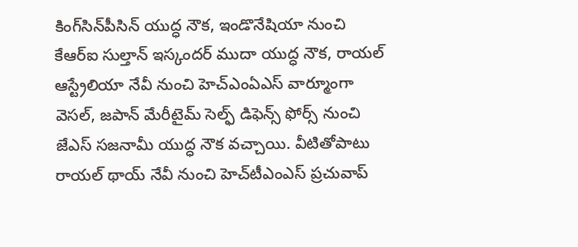కింగ్‌సిన్‌పీసిన్‌ యుద్ధ నౌక, ఇండొనేషియా నుంచి కేఆర్‌ఐ సుల్తాన్‌ ఇస్కందర్‌ ముదా యుద్ధ నౌక, రాయల్‌ ఆస్ట్రేలియా నేవీ నుంచి హెచ్‌ఎంఏఎస్‌ వార్మూంగా వెసల్, జపాన్‌ మేరీటైమ్‌ సెల్ఫ్‌ డిఫెన్స్‌ ఫోర్స్‌ నుంచి జేఎస్‌ సజనామీ యుద్ధ నౌక వచ్చాయి. వీటితోపాటు రాయల్‌ థాయ్‌ నేవీ నుంచి హెచ్‌టీఎంఎస్‌ ప్రచువాప్‌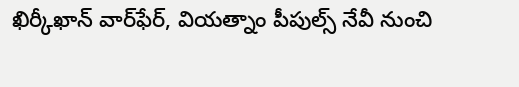ఖిర్కీఖాన్‌ వార్‌ఫేర్, వియత్నాం పీపుల్స్‌ నేవీ నుంచి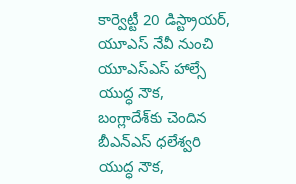కార్వెట్టీ 20 డిస్ట్రాయర్, యూఎస్‌ నేవీ నుంచి యూఎస్‌ఎస్‌ హాల్సే యుద్ధ నౌక, బంగ్లాదేశ్‌కు చెందిన బీఎన్‌ఎస్‌ ధలేశ్వరి యుద్ధ నౌక,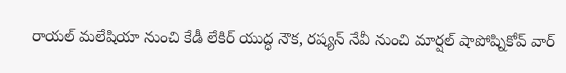రాయల్‌ మలేషియా నుంచి కేడీ లేకిర్‌ యుద్ధ నౌక, రష్యన్‌ నేవీ నుంచి మార్షల్‌ షాపోష్నికోవ్‌ వార్‌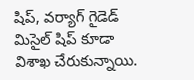షిప్, వర్యాగ్‌ గైడెడ్‌ మిసైల్‌ షిప్‌ కూడా విశాఖ చేరుకున్నాయి.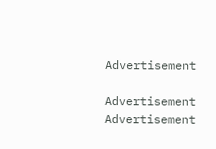Advertisement

Advertisement
Advertisement